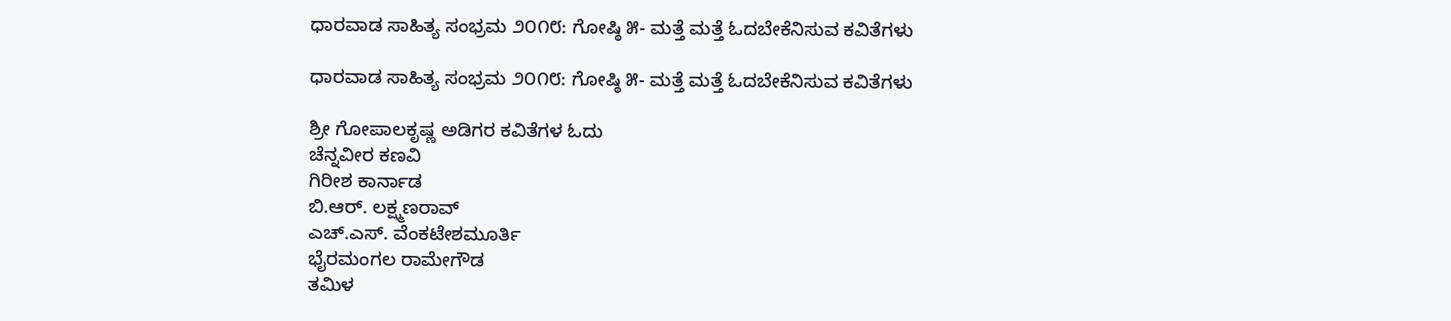ಧಾರವಾಡ ಸಾಹಿತ್ಯ ಸಂಭ್ರಮ ೨೦೧೮: ಗೋಷ್ಠಿ ೫- ಮತ್ತೆ ಮತ್ತೆ ಓದಬೇಕೆನಿಸುವ ಕವಿತೆಗಳು

ಧಾರವಾಡ ಸಾಹಿತ್ಯ ಸಂಭ್ರಮ ೨೦೧೮: ಗೋಷ್ಠಿ ೫- ಮತ್ತೆ ಮತ್ತೆ ಓದಬೇಕೆನಿಸುವ ಕವಿತೆಗಳು

ಶ್ರೀ ಗೋಪಾಲಕೃಷ್ಣ ಅಡಿಗರ ಕವಿತೆಗಳ ಓದು
ಚೆನ್ನವೀರ ಕಣವಿ
ಗಿರೀಶ ಕಾರ್ನಾಡ
ಬಿ.ಆರ್. ಲಕ್ಷ್ಮಣರಾವ್
ಎಚ್.ಎಸ್. ವೆಂಕಟೇಶಮೂರ್ತಿ
ಭೈರಮಂಗಲ ರಾಮೇಗೌಡ
ತಮಿಳ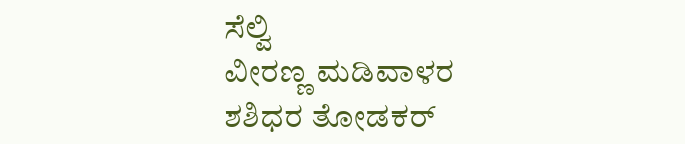ಸೆಲ್ವಿ
ವೀರಣ್ಣ ಮಡಿವಾಳರ
ಶಶಿಧರ ತೋಡಕರ್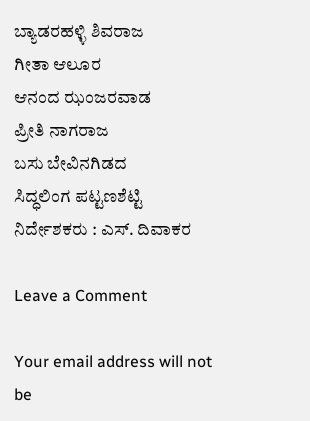ಬ್ಯಾಡರಹಳ್ಳಿ ಶಿವರಾಜ
ಗೀತಾ ಆಲೂರ
ಆನಂದ ಝಂಜರವಾಡ
ಪ್ರೀತಿ ನಾಗರಾಜ
ಬಸು ಬೇವಿನಗಿಡದ
ಸಿದ್ಧಲಿಂಗ ಪಟ್ಟಣಶೆಟ್ಟಿ
ನಿರ್ದೇಶಕರು : ಎಸ್. ದಿವಾಕರ

Leave a Comment

Your email address will not be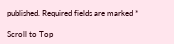published. Required fields are marked *

Scroll to Top